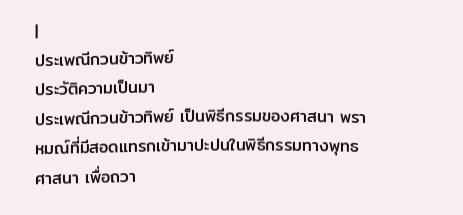|
ประเพณีกวนข้าวทิพย์
ประวัติความเป็นมา
ประเพณีกวนข้าวทิพย์ เป็นพิธีกรรมของศาสนา พราหมณ์ที่มีสอดแทรกเข้ามาปะปนในพิธีกรรมทางพุทธศาสนา เพื่อถวา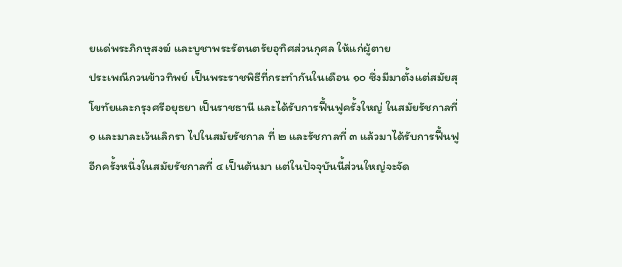ยแด่พระภิกษุสงฆ์ และบูชาพระรัตนตรัยอุทิศส่วนกุศล ให้แก่ผู้ตาย
ประเพณีกวนข้าวทิพย์ เป็นพระราชพิธีที่กระทำกันในเดือน ๑๐ ซึ่งมีมาตั้งแต่สมัยสุโขทัยและกรุงศรีอยุธยา เป็นราชธานี และได้รับการฟื้นฟูครั้งใหญ่ ในสมัยรัชกาลที่ ๑ และมาละเว้นเลิกรา ไปในสมัยรัชกาล ที่ ๒ และรัชกาลที่ ๓ แล้วมาได้รับการฟื้นฟู อีกครั้งหนึ่งในสมัยรัชกาลที่ ๔ เป็นต้นมา แต่ในปัจจุบันนี้ส่วนใหญ่จะจัด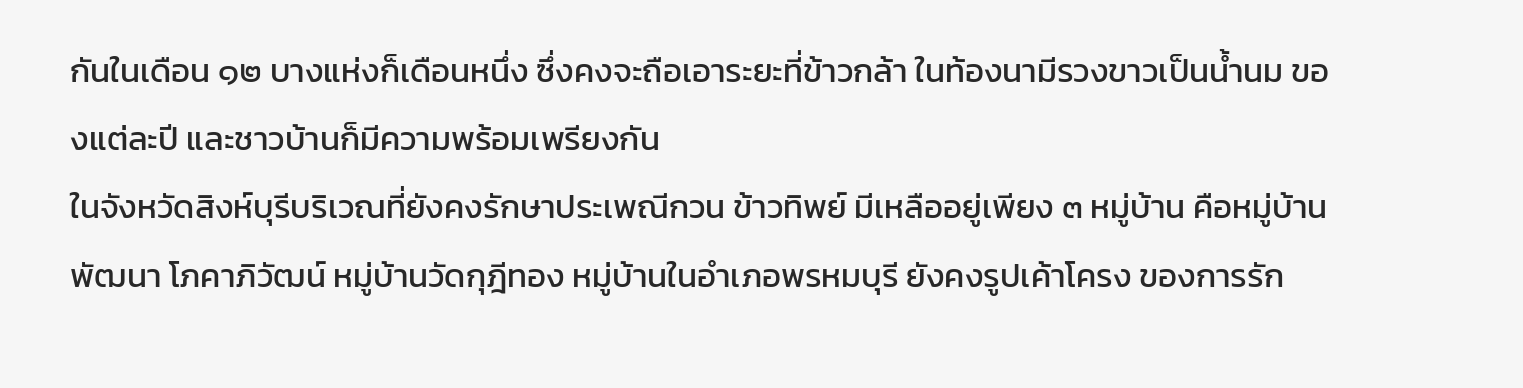กันในเดือน ๑๒ บางแห่งก็เดือนหนึ่ง ซึ่งคงจะถือเอาระยะที่ข้าวกล้า ในท้องนามีรวงขาวเป็นน้ำนม ของแต่ละปี และชาวบ้านก็มีความพร้อมเพรียงกัน
ในจังหวัดสิงห์บุรีบริเวณที่ยังคงรักษาประเพณีกวน ข้าวทิพย์ มีเหลืออยู่เพียง ๓ หมู่บ้าน คือหมู่บ้านพัฒนา โภคาภิวัฒน์ หมู่บ้านวัดกุฎีทอง หมู่บ้านในอำเภอพรหมบุรี ยังคงรูปเค้าโครง ของการรัก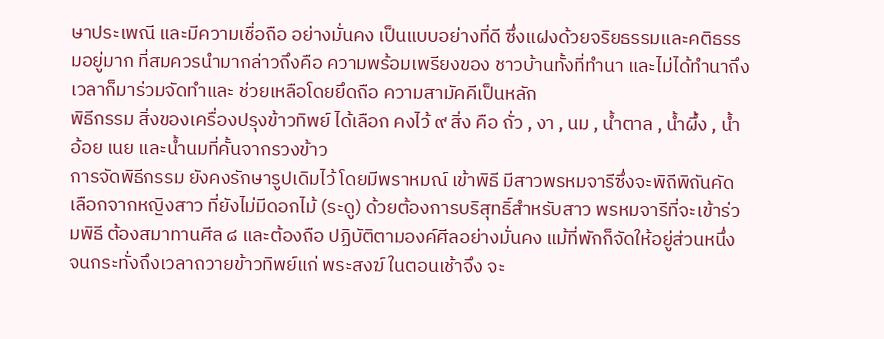ษาประเพณี และมีความเชื่อถือ อย่างมั่นคง เป็นแบบอย่างที่ดี ซึ่งแฝงด้วยจริยธรรมและคติธรรมอยู่มาก ที่สมควรนำมากล่าวถึงคือ ความพร้อมเพรียงของ ชาวบ้านทั้งที่ทำนา และไม่ได้ทำนาถึงเวลาก็มาร่วมจัดทำและ ช่วยเหลือโดยยึดถือ ความสามัคคีเป็นหลัก
พิธีกรรม สิ่งของเครื่องปรุงข้าวทิพย์ ได้เลือก คงไว้ ๙ สิ่ง คือ ถั่ว , งา , นม , น้ำตาล , น้ำผึ้ง , น้ำอ้อย เนย และน้ำนมที่คั้นจากรวงข้าว
การจัดพิธีกรรม ยังคงรักษารูปเดิมไว้ โดยมีพราหมณ์ เข้าพิธี มีสาวพรหมจารีซึ่งจะพิถีพิถันคัดเลือกจากหญิงสาว ที่ยังไม่มีดอกไม้ (ระดู) ด้วยต้องการบริสุทธิ์สำหรับสาว พรหมจารีที่จะเข้าร่วมพิธี ต้องสมาทานศีล ๘ และต้องถือ ปฏิบัติตามองค์ศีลอย่างมั่นคง แม้ที่พักก็จัดให้อยู่ส่วนหนึ่ง จนกระทั่งถึงเวลาถวายข้าวทิพย์แก่ พระสงฆ์ ในตอนเช้าจึง จะ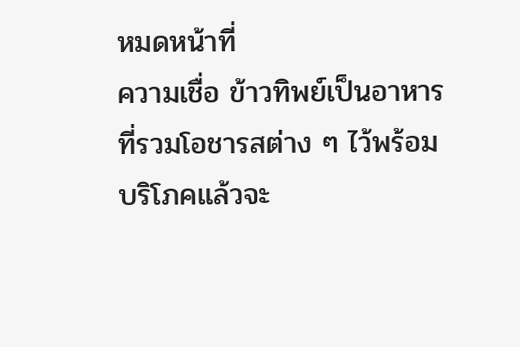หมดหน้าที่
ความเชื่อ ข้าวทิพย์เป็นอาหารที่รวมโอชารสต่าง ๆ ไว้พร้อม บริโภคแล้วจะ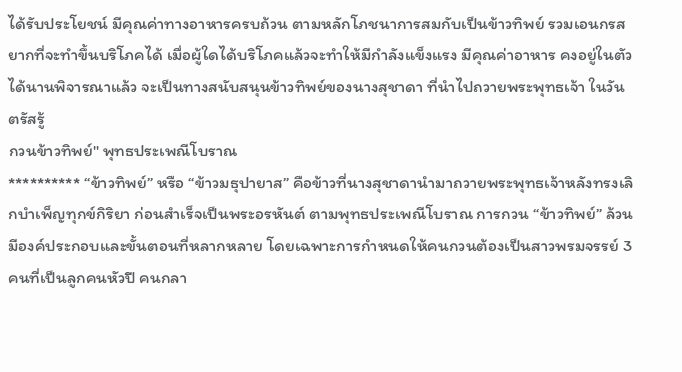ได้รับประโยชน์ มีคุณค่าทางอาหารครบถ้วน ตามหลักโภชนาการสมกับเป็นข้าวทิพย์ รวมเอนกรส ยากที่จะทำขึ้นบริโภคได้ เมื่อผู้ใดได้บริโภคแล้วจะทำให้มีกำลังแข็งแรง มีคุณค่าอาหาร คงอยู่ในตัวได้นานพิจารณาแล้ว จะเป็นทางสนับสนุนข้าวทิพย์ของนางสุชาดา ที่นำไปถวายพระพุทธเจ้า ในวันตรัสรู้
กวนข้าวทิพย์" พุทธประเพณีโบราณ
********** “ข้าวทิพย์” หรือ “ข้าวมธุปายาส” คือข้าวที่นางสุชาดานำมาถวายพระพุทธเจ้าหลังทรงเลิกบำเพ็ญทุกข์กิริยา ก่อนสำเร็จเป็นพระอรหันต์ ตามพุทธประเพณีโบราณ การกวน “ข้าวทิพย์” ล้วนมีองค์ประกอบและขั้นตอนที่หลากหลาย โดยเฉพาะการกำหนดให้คนกวนต้องเป็นสาวพรมจรรย์ 3 คนที่เป็นลูกคนหัวปี คนกลา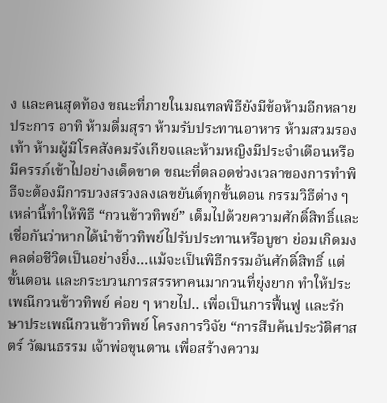ง และคนสุดท้อง ขณะที่ภายในมณฑลพิธียังมีข้อห้ามอีกหลายประการ อาทิ ห้ามดื่มสุรา ห้ามรับประทานอาหาร ห้ามสวมรองเท้า ห้ามผู้มีโรคสังคมรังเกียจและห้ามหญิงมีประจำเดือนหรือมีครรภ์เข้าไปอย่างเด็ดขาด ขณะที่ตลอดช่วงเวลาของการทำพิธีจะต้องมีการบวงสรวงลงเลขยันต์ทุกขั้นตอน กรรมวิธีต่าง ๆ เหล่านี้ทำให้พิธี “กวนข้าวทิพย์” เต็มไปด้วยความศักดิ์สิทธิ์และเชื่อกันว่าหากได้นำข้าวทิพย์ไปรับประทานหรือบูชา ย่อมเกิดมงคลต่อชีวิตเป็นอย่างยิ่ง…แม้จะเป็นพิธีกรรมอันศักดิ์สิทธิ์ แต่ขั้นตอน และกระบวนการสรรหาคนมากวนที่ยุ่งยาก ทำให้ประเพณีกวนข้าวทิพย์ ค่อย ๆ หายไป.. เพื่อเป็นการฟื้นฟู และรักษาประเพณีกวนข้าวทิพย์ โครงการวิจัย “การสืบค้นประวัติศาสตร์ วัฒนธรรม เจ้าพ่อขุนตาน เพื่อสร้างความ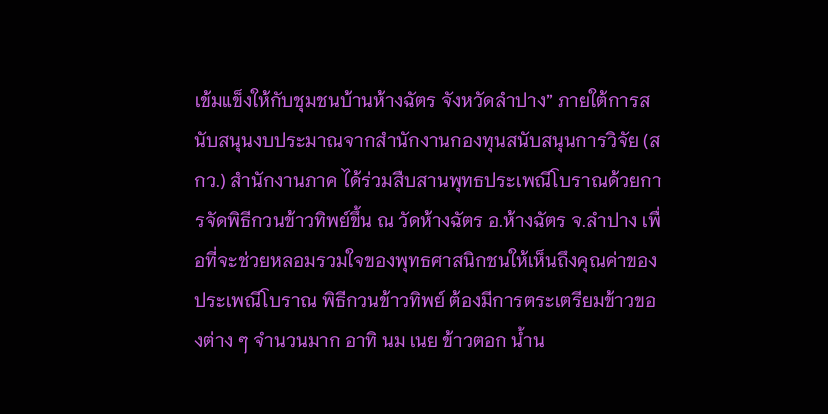เข้มแข็งให้กับชุมชนบ้านห้างฉัตร จังหวัดลำปาง” ภายใต้การสนับสนุนงบประมาณจากสำนักงานกองทุนสนับสนุนการวิจัย (สกว.) สำนักงานภาค ได้ร่วมสืบสานพุทธประเพณีโบราณด้วยการจัดพิธีกวนข้าวทิพย์ขึ้น ณ วัดห้างฉัตร อ.ห้างฉัตร จ.ลำปาง เพื่อที่จะช่วยหลอมรวมใจของพุทธศาสนิกชนให้เห็นถึงคุณค่าของประเพณีโบราณ พิธีกวนข้าวทิพย์ ต้องมีการตระเตรียมข้าวของต่าง ๆ จำนวนมาก อาทิ นม เนย ข้าวตอก น้ำน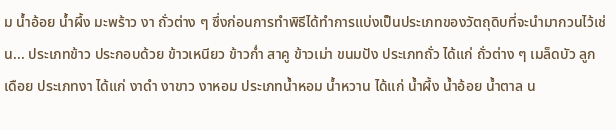ม น้ำอ้อย น้ำผึ้ง มะพร้าว งา ถั่วต่าง ๆ ซึ่งก่อนการทำพิธีได้ทำการแบ่งเป็นประเภทของวัตถุดิบที่จะนำมากวนไว้เช่น... ประเภทข้าว ประกอบด้วย ข้าวเหนียว ข้าวก่ำ สาคู ข้าวเม่า ขนมปัง ประเภทถั่ว ได้แก่ ถั่วต่าง ๆ เมล็ดบัว ลูกเดือย ประเภทงา ได้แก่ งาดำ งาขาว งาหอม ประเภทน้ำหอม น้ำหวาน ได้แก่ น้ำผึ้ง น้ำอ้อย น้ำตาล น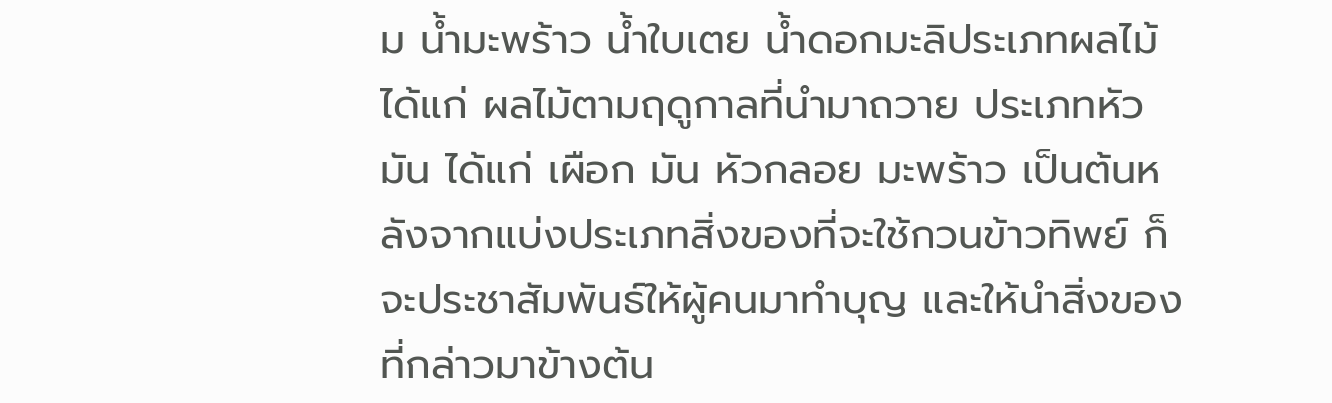ม น้ำมะพร้าว น้ำใบเตย น้ำดอกมะลิประเภทผลไม้ ได้แก่ ผลไม้ตามฤดูกาลที่นำมาถวาย ประเภทหัวมัน ได้แก่ เผือก มัน หัวกลอย มะพร้าว เป็นต้นหลังจากแบ่งประเภทสิ่งของที่จะใช้กวนข้าวทิพย์ ก็จะประชาสัมพันธ์ให้ผู้คนมาทำบุญ และให้นำสิ่งของที่กล่าวมาข้างต้น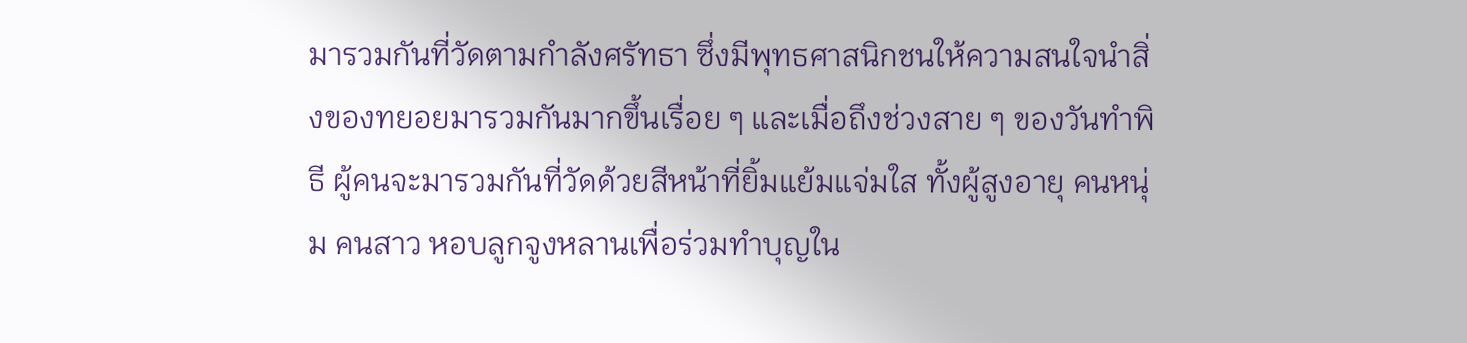มารวมกันที่วัดตามกำลังศรัทธา ซึ่งมีพุทธศาสนิกชนให้ความสนใจนำสิ่งของทยอยมารวมกันมากขึ้นเรื่อย ๆ และเมื่อถึงช่วงสาย ๆ ของวันทำพิธี ผู้คนจะมารวมกันที่วัดด้วยสีหน้าที่ยิ้มแย้มแจ่มใส ทั้งผู้สูงอายุ คนหนุ่ม คนสาว หอบลูกจูงหลานเพื่อร่วมทำบุญใน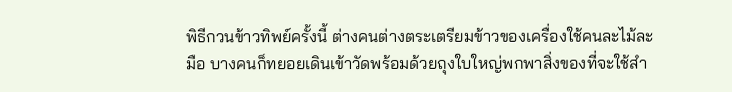พิธีกวนข้าวทิพย์ครั้งนี้ ต่างคนต่างตระเตรียมข้าวของเครื่องใช้คนละไม้ละมือ บางคนก็ทยอยเดินเข้าวัดพร้อมด้วยถุงใบใหญ่พกพาสิ่งของที่จะใช้สำ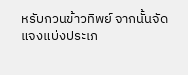หรับกวนข้าวทิพย์ จากนั้นจัดแจงแบ่งประเภ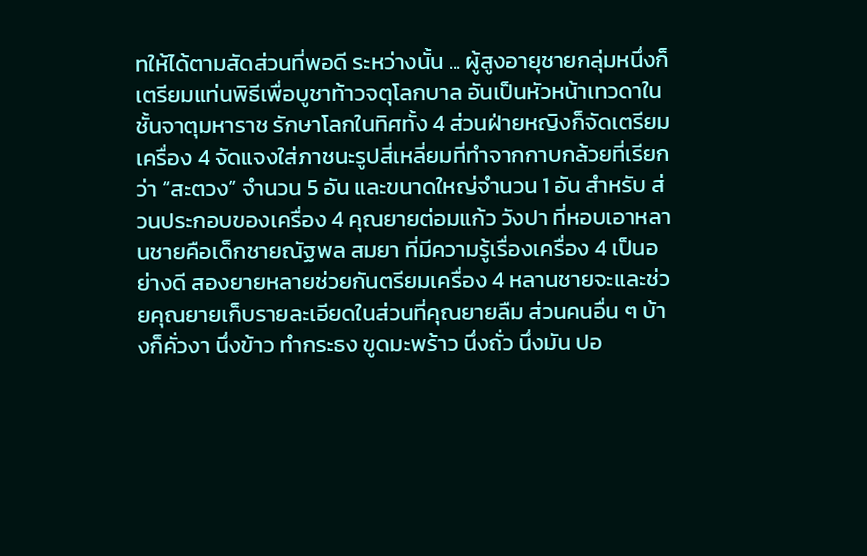ทให้ได้ตามสัดส่วนที่พอดี ระหว่างนั้น ... ผู้สูงอายุชายกลุ่มหนึ่งก็เตรียมแท่นพิธีเพื่อบูชาท้าวจตุโลกบาล อันเป็นหัวหน้าเทวดาในชั้นจาตุมหาราช รักษาโลกในทิศทั้ง 4 ส่วนฝ่ายหญิงก็จัดเตรียมเครื่อง 4 จัดแจงใส่ภาชนะรูปสี่เหลี่ยมที่ทำจากกาบกล้วยที่เรียกว่า “สะตวง” จำนวน 5 อัน และขนาดใหญ่จำนวน 1 อัน สำหรับ ส่วนประกอบของเครื่อง 4 คุณยายต่อมแก้ว วังปา ที่หอบเอาหลานชายคือเด็กชายณัฐพล สมยา ที่มีความรู้เรื่องเครื่อง 4 เป็นอย่างดี สองยายหลายช่วยกันตรียมเครื่อง 4 หลานชายจะและช่วยคุณยายเก็บรายละเอียดในส่วนที่คุณยายลืม ส่วนคนอื่น ๆ บ้างก็คั่วงา นึ่งข้าว ทำกระธง ขูดมะพร้าว นึ่งถั่ว นึ่งมัน ปอ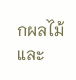กผลไม้ และ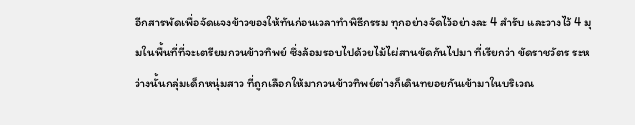อีกสารพัดเพื่อจัดแจงข้าวของให้ทันก่อนเวลาทำพิธีกรรม ทุกอย่างจัดไว้อย่างละ 4 สำรับ และวางไว้ 4 มุมในพื้นที่ที่จะเตรียมกวนข้าวทิพย์ ซึ่งล้อมรอบไปด้วยไม้ไผ่สานขัดกันไปมา ที่เรียกว่า ขัดราชวัตร ระหว่างนั้นกลุ่มเด็กหนุ่มสาว ที่ถูกเลือกให้มากวนข้าวทิพย์ต่างก็เดินทยอยกันเข้ามาในบริเวณ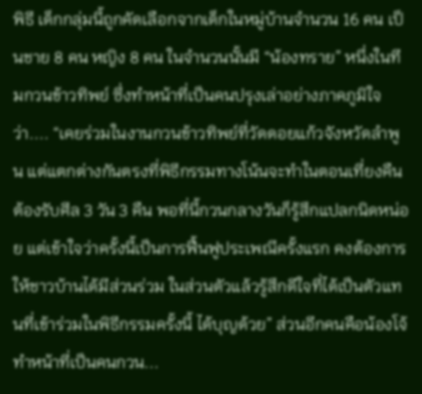พิธี เด็กกลุ่มนี้ถูกคัดเลือกจากเด็กในหมู่บ้านจำนวน 16 คน เป็นชาย 8 คน หญิง 8 คน ในจำนวนนั้นมี “น้องทราย” หนึ่งในทีมกวนข้าวทิพย์ ซึ่งทำหน้าที่เป็นคนปรุงเล่าอย่างภาคภูมิใจว่า.... “เคยร่วมในงานกวนข้าวทิพย์ที่วัดดอยแก้วจังหวัดลำพูน แต่แตกต่างกันตรงที่พิธีกรรมทางโน้นจะทำในตอนเที่ยงคืน ต้องรับศีล 3 วัน 3 คืน พอที่นี้กวนกลางวันก็รู้สึกแปลกนิดหน่อย แต่เข้าใจว่าครั้งนี้เป็นการฟื้นฟูประเพณีครั้งแรก คงต้องการให้ชาวบ้านได้มีส่วนร่วม ในส่วนตัวแล้วรู้สึกดีใจที่ได้เป็นตัวแทนที่เข้าร่วมในพิธีกรรมครั้งนี้ ได้บุญด้วย” ส่วนอีกคนคือน้องโจ้ ทำหน้าที่เป็นคนกวน...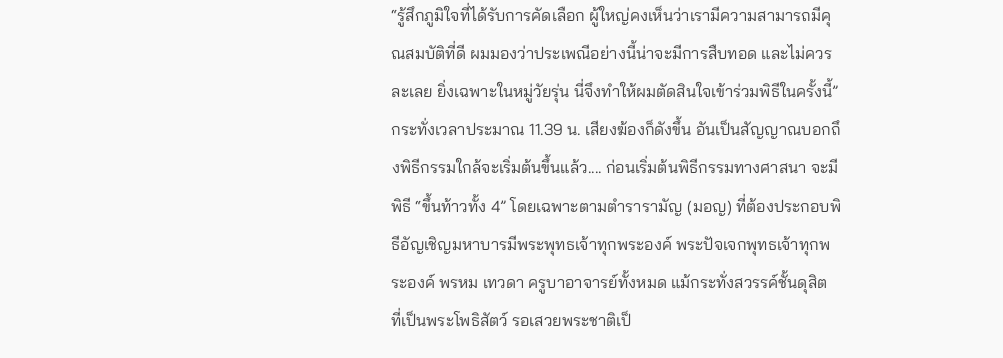“รู้สึกภูมิใจที่ได้รับการคัดเลือก ผู้ใหญ่คงเห็นว่าเรามีความสามารถมีคุณสมบัติที่ดี ผมมองว่าประเพณีอย่างนี้น่าจะมีการสืบทอด และไม่ควรละเลย ยิ่งเฉพาะในหมู่วัยรุ่น นี่จึงทำให้ผมตัดสินใจเข้าร่วมพิธีในครั้งนี้” กระทั่งเวลาประมาณ 11.39 น. เสียงฆ้องก็ดังขึ้น อันเป็นสัญญาณบอกถึงพิธีกรรมใกล้จะเริ่มต้นขึ้นแล้ว.... ก่อนเริ่มต้นพิธีกรรมทางศาสนา จะมีพิธี “ขึ้นท้าวทั้ง 4” โดยเฉพาะตามตำรารามัญ (มอญ) ที่ต้องประกอบพิธีอัญเชิญมหาบารมีพระพุทธเจ้าทุกพระองค์ พระปัจเจกพุทธเจ้าทุกพระองค์ พรหม เทวดา ครูบาอาจารย์ทั้งหมด แม้กระทั่งสวรรค์ชั้นดุสิต ที่เป็นพระโพธิสัตว์ รอเสวยพระชาติเป็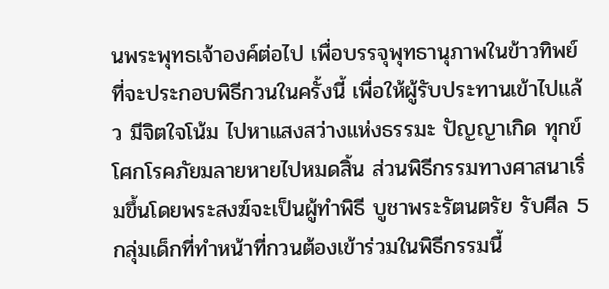นพระพุทธเจ้าองค์ต่อไป เพื่อบรรจุพุทธานุภาพในข้าวทิพย์ ที่จะประกอบพิธีกวนในครั้งนี้ เพื่อให้ผู้รับประทานเข้าไปแล้ว มีจิตใจโน้ม ไปหาแสงสว่างแห่งธรรมะ ปัญญาเกิด ทุกข์โศกโรคภัยมลายหายไปหมดสิ้น ส่วนพิธีกรรมทางศาสนาเริ่มขึ้นโดยพระสงฆ์จะเป็นผู้ทำพิธี บูชาพระรัตนตรัย รับศีล 5 กลุ่มเด็กที่ทำหน้าที่กวนต้องเข้าร่วมในพิธีกรรมนี้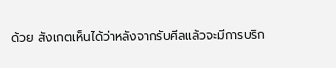ด้วย สังเกตเห็นได้ว่าหลังจากรับศีลแล้วจะมีการบริก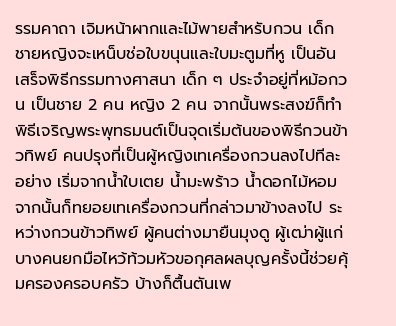รรมคาถา เจิมหน้าผากและไม้พายสำหรับกวน เด็กชายหญิงจะเหน็บช่อใบขนุนและใบมะตูมที่หู เป็นอันเสร็จพิธีกรรมทางศาสนา เด็ก ๆ ประจำอยู่ที่หม้อกวน เป็นชาย 2 คน หญิง 2 คน จากนั้นพระสงฆ์ก็ทำพิธีเจริญพระพุทธมนต์เป็นจุดเริ่มต้นของพิธีกวนข้าวทิพย์ คนปรุงที่เป็นผู้หญิงเทเครื่องกวนลงไปทีละอย่าง เริ่มจากน้ำใบเตย น้ำมะพร้าว น้ำดอกไม้หอม จากนั้นก็ทยอยเทเครื่องกวนที่กล่าวมาข้างลงไป ระหว่างกวนข้าวทิพย์ ผู้คนต่างมายืนมุงดู ผู้เฒ่าผู้แก่บางคนยกมือไหว้ท้วมหัวขอกุศลผลบุญครั้งนี้ช่วยคุ้มครองครอบครัว บ้างก็ตื้นตันเพ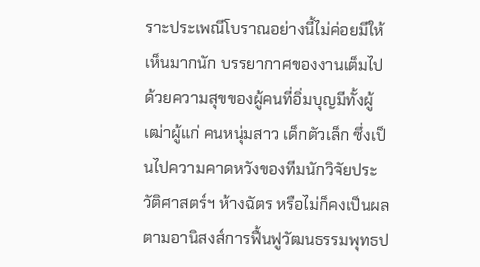ราะประเพณีโบราณอย่างนี้ไม่ค่อยมีให้เห็นมากนัก บรรยากาศของงานเต็มไปด้วยความสุขของผู้คนที่อิ่มบุญมีทั้งผู้เฒ่าผู้แก่ คนหนุ่มสาว เด็กตัวเล็ก ซึ่งเป็นไปความคาดหวังของทีมนักวิจัยประวัติศาสตร์ฯ ห้างฉัตร หรือไม่ก็คงเป็นผลตามอานิสงส์การฟื้นฟูวัฒนธรรมพุทธป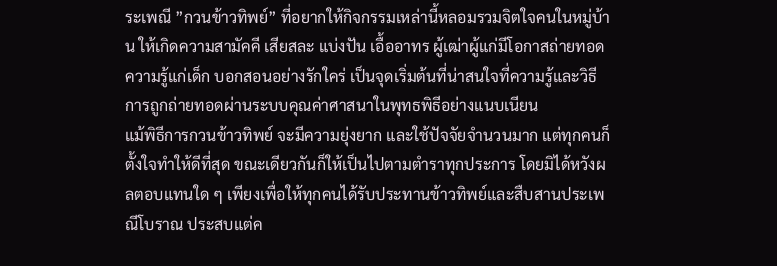ระเพณี ”กวนข้าวทิพย์” ที่อยากให้กิจกรรมเหล่านี้หลอมรวมจิตใจคนในหมู่บ้าน ให้เกิดความสามัคคี เสียสละ แบ่งปัน เอื้ออาทร ผู้เฒ่าผู้แก่มีโอกาสถ่ายทอดความรู้แก่เด็ก บอกสอนอย่างรักใคร่ เป็นจุดเริ่มต้นที่น่าสนใจที่ความรู้และวิธีการถูกถ่ายทอดผ่านระบบคุณค่าศาสนาในพุทธพิธีอย่างแนบเนียน
แม้พิธีการกวนข้าวทิพย์ จะมีความยุ่งยาก และใช้ปัจจัยจำนวนมาก แต่ทุกคนก็ตั้งใจทำให้ดีที่สุด ขณะเดียวกันก็ให้เป็นไปตามตำราทุกประการ โดยมิได้หวังผลตอบแทนใด ๆ เพียงเพื่อให้ทุกคนได้รับประทานข้าวทิพย์และสืบสานประเพณีโบราณ ประสบแต่ค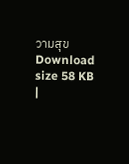วามสุข
Download size 58 KB |